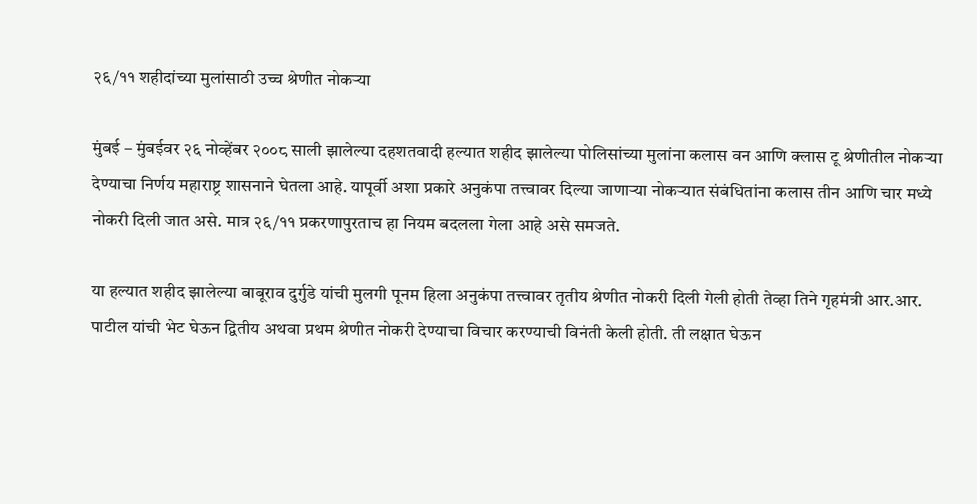२६/११ शहीदांच्या मुलांसाठी उच्च श्रेणीत नोकर्‍या

मुंबई – मुंबईवर २६ नोव्हेंबर २००८ साली झालेल्या दहशतवादी हल्यात शहीद झालेल्या पोलिसांच्या मुलांना कलास वन आणि क्लास टू श्रेणीतील नोकर्‍या देण्याचा निर्णय महाराष्ट्र शासनाने घेतला आहे. यापूर्वी अशा प्रकारे अनुकंपा तत्त्वावर दिल्या जाणार्‍या नोकर्‍यात संबंधितांना कलास तीन आणि चार मध्ये नोकरी दिली जात असे. मात्र २६/११ प्रकरणापुरताच हा नियम बदलला गेला आहे असे समजते.

या हल्यात शहीद झालेल्या बाबूराव दुर्गुडे यांची मुलगी पूनम हिला अनुकंपा तत्त्वावर तृतीय श्रेणीत नोकरी दिली गेली होती तेव्हा तिने गृहमंत्री आर.आर. पाटील यांची भेट घेऊन द्वितीय अथवा प्रथम श्रेणीत नोकरी देण्याचा विचार करण्याची विनंती केली होती. ती लक्षात घेऊन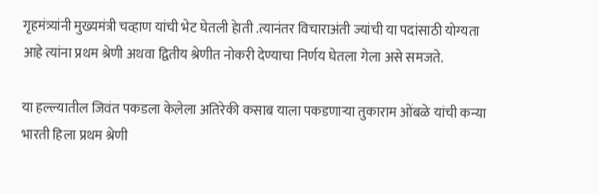गृहमंत्र्यांनी मुख्यमंत्री चव्हाण यांची भेट घेतली हेाती .त्यानंतर विचाराअंती ज्यांची या पदांसाठी योग्यता आहे त्यांना प्रथम श्रेणी अथवा द्वितीय श्रेणीत नोकरी देण्याचा निर्णय घेतला गेला असे समजते.

या हल्ल्यातील जिवंत पकडला केलेला अतिरेकी कसाब याला पकडणार्‍या तुकाराम ओंबळे यांची कन्या भारती हिला प्रथम श्रेणी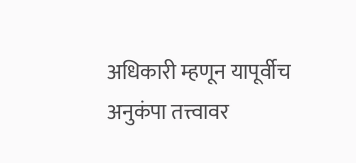अधिकारी म्हणून यापूर्वीच अनुकंपा तत्त्वावर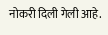नोकरी दिली गेली आहे.